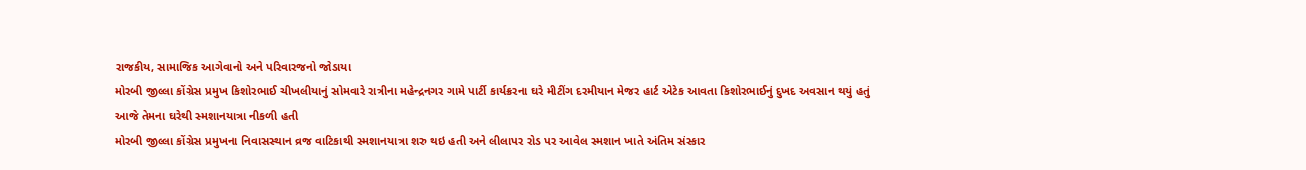રાજકીય, સામાજિક આગેવાનો અને પરિવારજનો જોડાયા
મોરબી જીલ્લા કોંગ્રેસ પ્રમુખ કિશોરભાઈ ચીખલીયાનું સોમવારે રાત્રીના મહેન્દ્રનગર ગામે પાર્ટી કાર્યક્રરના ઘરે મીટીંગ દરમીયાન મેજર હાર્ટ એટેક આવતા કિશોરભાઈનું દુખદ અવસાન થયું હતું આજે તેમના ઘરેથી સ્મશાનયાત્રા નીકળી હતી
મોરબી જીલ્લા કોંગ્રેસ પ્રમુખના નિવાસસ્થાન વ્રજ વાટિકાથી સ્મશાનયાત્રા શરુ થઇ હતી અને લીલાપર રોડ પર આવેલ સ્મશાન ખાતે અંતિમ સંસ્કાર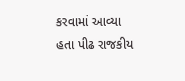કરવામાં આવ્યા હતા પીઢ રાજકીય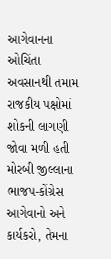આગેવાનના ઓચિંતા અવસાનથી તમામ રાજકીય પક્ષોમાં શોકની લાગણી જોવા મળી હતી મોરબી જીલ્લાના ભાજપ-કોંગ્રેસ આગેવાનો અને કાર્યકરો, તેમના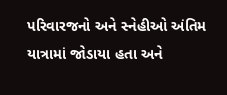પરિવારજનો અને સ્નેહીઓ અંતિમ યાત્રામાં જોડાયા હતા અને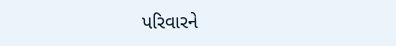પરિવારને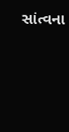સાંત્વના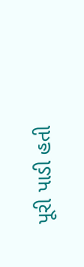પૂરી પાડી હતી